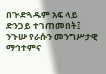በጒድጓዱም አፍ ላይ ድንጋይ ተገጠመበት፤ ንጉሡ የራሱን መንግሥታዊ ማኅተምና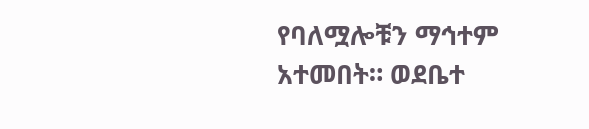የባለሟሎቹን ማኅተም አተመበት። ወደቤተ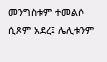መንግስቱም ተመልሶ ሲጾም አደረ፤ ሌሊቱንም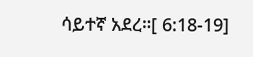ሳይተኛ አደረ።[ 6:18-19]